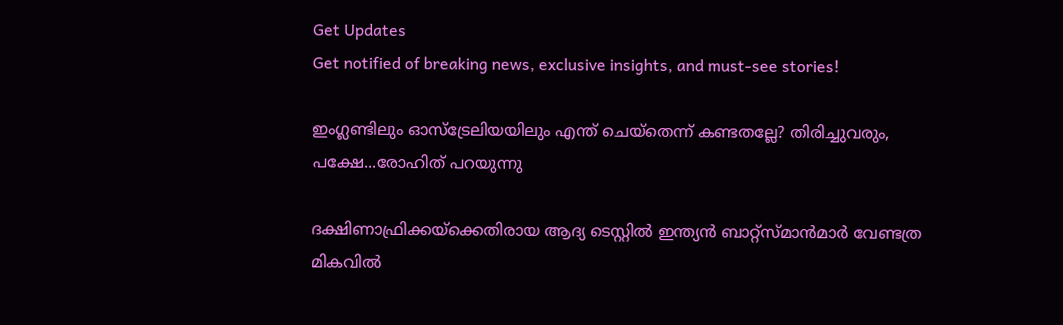Get Updates
Get notified of breaking news, exclusive insights, and must-see stories!

ഇംഗ്ലണ്ടിലും ഓസ്‌ട്രേലിയയിലും എന്ത് ചെയ്‌തെന്ന് കണ്ടതല്ലേ? തിരിച്ചുവരും, പക്ഷേ...രോഹിത് പറയുന്നു

ദക്ഷിണാഫ്രിക്കയ്‌ക്കെതിരായ ആദ്യ ടെസ്റ്റില്‍ ഇന്ത്യന്‍ ബാറ്റ്‌സ്മാന്‍മാര്‍ വേണ്ടത്ര മികവില്‍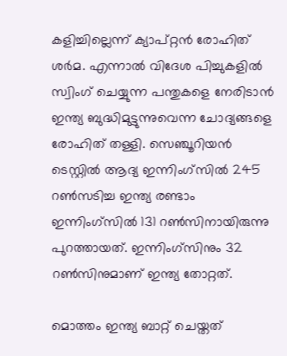കളിച്ചില്ലെന്ന് ക്യാപ്റ്റന്‍ രോഹിത് ശര്‍മ. എന്നാല്‍ വിദേശ പിച്ചുകളില്‍ സ്വിംഗ് ചെയ്യുന്ന പന്തുകളെ നേരിടാന്‍ ഇന്ത്യ ബുദ്ധിമുട്ടുന്നുവെന്ന ചോദ്യങ്ങളെ രോഹിത് തള്ളി. സെഞ്ചൂറിയന്‍ ടെസ്റ്റില്‍ ആദ്യ ഇന്നിംഗ്‌സില്‍ 245 റണ്‍സടിച്ച ഇന്ത്യ രണ്ടാം ഇന്നിംഗ്‌സില്‍ 131 റണ്‍സിനായിരുന്നു പുറത്തായത്. ഇന്നിംഗ്‌സിനും 32 റണ്‍സിനുമാണ് ഇന്ത്യ തോറ്റത്.

മൊത്തം ഇന്ത്യ ബാറ്റ് ചെയ്തത്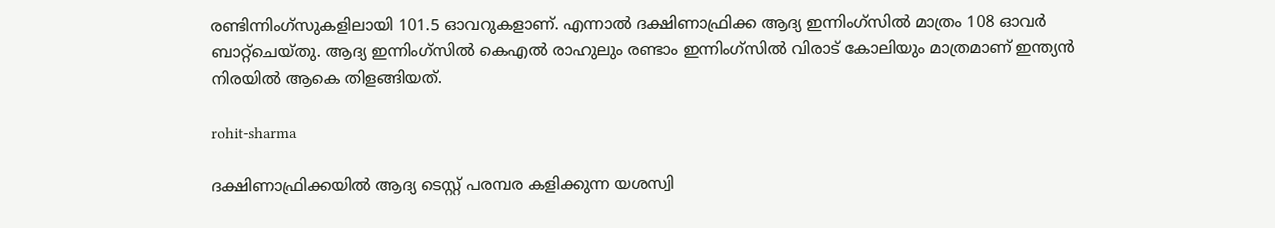രണ്ടിന്നിംഗ്‌സുകളിലായി 101.5 ഓവറുകളാണ്. എന്നാല്‍ ദക്ഷിണാഫ്രിക്ക ആദ്യ ഇന്നിംഗ്‌സില്‍ മാത്രം 108 ഓവര്‍ ബാറ്റ്‌ചെയ്തു. ആദ്യ ഇന്നിംഗ്‌സില്‍ കെഎല്‍ രാഹുലും രണ്ടാം ഇന്നിംഗ്‌സില്‍ വിരാട് കോലിയും മാത്രമാണ് ഇന്ത്യന്‍ നിരയില്‍ ആകെ തിളങ്ങിയത്.

rohit-sharma

ദക്ഷിണാഫ്രിക്കയില്‍ ആദ്യ ടെസ്റ്റ് പരമ്പര കളിക്കുന്ന യശസ്വി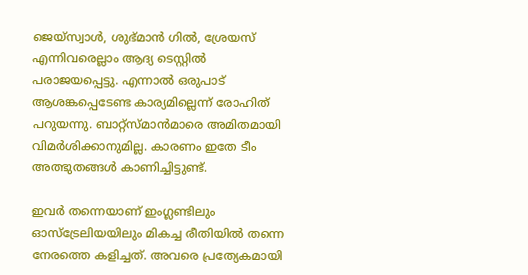ജെയ്‌സ്വാള്‍, ശുഭ്മാന്‍ ഗില്‍, ശ്രേയസ് എന്നിവരെല്ലാം ആദ്യ ടെസ്റ്റില്‍ പരാജയപ്പെട്ടു. എന്നാല്‍ ഒരുപാട് ആശങ്കപ്പെടേണ്ട കാര്യമില്ലെന്ന് രോഹിത് പറുയന്നു. ബാറ്റ്‌സ്മാന്‍മാരെ അമിതമായി വിമര്‍ശിക്കാനുമില്ല. കാരണം ഇതേ ടീം അത്ഭുതങ്ങള്‍ കാണിച്ചിട്ടുണ്ട്.

ഇവര്‍ തന്നെയാണ് ഇംഗ്ലണ്ടിലും ഓസ്‌ട്രേലിയയിലും മികച്ച രീതിയില്‍ തന്നെ നേരത്തെ കളിച്ചത്. അവരെ പ്രത്യേകമായി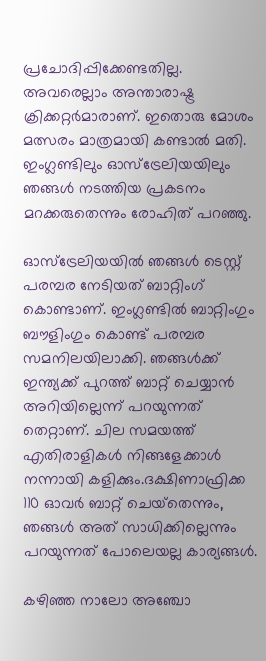പ്രചോദിപ്പിക്കേണ്ടതില്ല. അവരെല്ലാം അന്താരാഷ്ട്ര ക്രിക്കറ്റര്‍മാരാണ്. ഇതൊരു മോശം മത്സരം മാത്രമായി കണ്ടാല്‍ മതി. ഇംഗ്ലണ്ടിലും ഓസ്‌ട്രേലിയയിലും ഞങ്ങള്‍ നടത്തിയ പ്രകടനം മറക്കരുതെന്നും രോഹിത് പറഞ്ഞു.

ഓസ്‌ട്രേലിയയില്‍ ഞങ്ങള്‍ ടെസ്റ്റ് പരമ്പര നേടിയത് ബാറ്റിംഗ് കൊണ്ടാണ്. ഇംഗ്ലണ്ടില്‍ ബാറ്റിംഗും ബൗളിംഗും കൊണ്ട് പരമ്പര സമനിലയിലാക്കി. ഞങ്ങള്‍ക്ക് ഇന്ത്യക്ക് പുറത്ത് ബാറ്റ് ചെയ്യാന്‍ അറിയില്ലെന്ന് പറയുന്നത് തെറ്റാണ്. ചില സമയത്ത് എതിരാളികള്‍ നിങ്ങളേക്കാള്‍ നന്നായി കളിക്കും.ദക്ഷിണാഫ്രിക്ക 110 ഓവര്‍ ബാറ്റ് ചെയ്‌തെന്നും, ഞങ്ങള്‍ അത് സാധിക്കില്ലെന്നും പറയുന്നത് പോലെയല്ല കാര്യങ്ങള്‍.

കഴിഞ്ഞ നാലോ അഞ്ചോ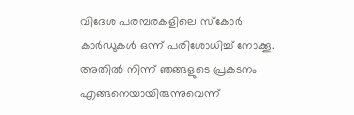വിദേശ പരമ്പരകളിലെ സ്‌കോര്‍ കാര്‍ഡുകള്‍ ഒന്ന് പരിശോധിച്ച് നോക്കൂ. അതില്‍ നിന്ന് ഞങ്ങളുടെ പ്രകടനം എങ്ങനെയായിരുന്നുവെന്ന്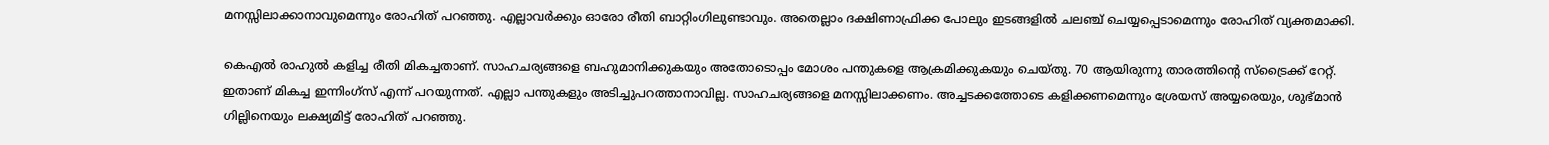മനസ്സിലാക്കാനാവുമെന്നും രോഹിത് പറഞ്ഞു. എല്ലാവര്‍ക്കും ഓരോ രീതി ബാറ്റിംഗിലുണ്ടാവും. അതെല്ലാം ദക്ഷിണാഫ്രിക്ക പോലും ഇടങ്ങളില്‍ ചലഞ്ച് ചെയ്യപ്പെടാമെന്നും രോഹിത് വ്യക്തമാക്കി.

കെഎല്‍ രാഹുല്‍ കളിച്ച രീതി മികച്ചതാണ്. സാഹചര്യങ്ങളെ ബഹുമാനിക്കുകയും അതോടൊപ്പം മോശം പന്തുകളെ ആക്രമിക്കുകയും ചെയ്തു. 70 ആയിരുന്നു താരത്തിന്റെ സ്‌ട്രൈക്ക് റേറ്റ്. ഇതാണ് മികച്ച ഇന്നിംഗ്‌സ് എന്ന് പറയുന്നത്. എല്ലാ പന്തുകളും അടിച്ചുപറത്താനാവില്ല. സാഹചര്യങ്ങളെ മനസ്സിലാക്കണം. അച്ചടക്കത്തോടെ കളിക്കണമെന്നും ശ്രേയസ് അയ്യരെയും, ശുഭ്മാന്‍ ഗില്ലിനെയും ലക്ഷ്യമിട്ട് രോഹിത് പറഞ്ഞു.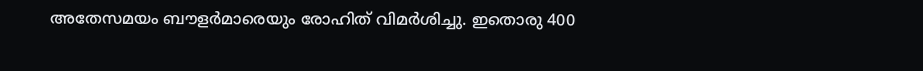അതേസമയം ബൗളര്‍മാരെയും രോഹിത് വിമര്‍ശിച്ചു. ഇതൊരു 400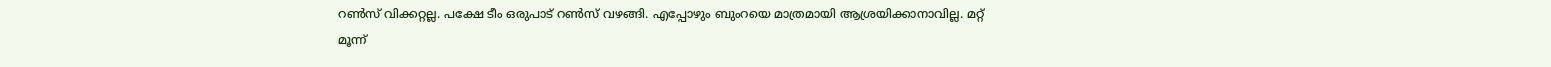റണ്‍സ് വിക്കറ്റല്ല. പക്ഷേ ടീം ഒരുപാട് റണ്‍സ് വഴങ്ങി. എപ്പോഴും ബുംറയെ മാത്രമായി ആശ്രയിക്കാനാവില്ല. മറ്റ് മൂന്ന്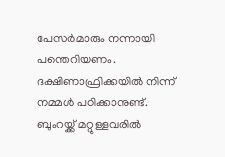പേസര്‍മാരും നന്നായി പന്തെറിയണം. ദക്ഷിണാഫ്രിക്കയില്‍ നിന്ന് നമ്മള്‍ പഠിക്കാനുണ്ട്. ബുംറയ്ക്ക് മറ്റുള്ളവരില്‍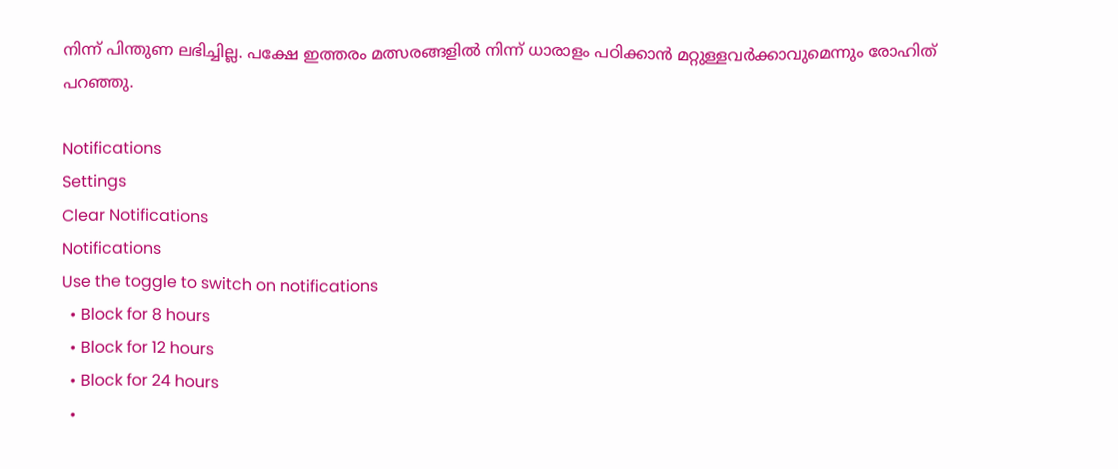നിന്ന് പിന്തുണ ലഭിച്ചില്ല. പക്ഷേ ഇത്തരം മത്സരങ്ങളില്‍ നിന്ന് ധാരാളം പഠിക്കാന്‍ മറ്റുള്ളവര്‍ക്കാവുമെന്നും രോഹിത് പറഞ്ഞു.

Notifications
Settings
Clear Notifications
Notifications
Use the toggle to switch on notifications
  • Block for 8 hours
  • Block for 12 hours
  • Block for 24 hours
  •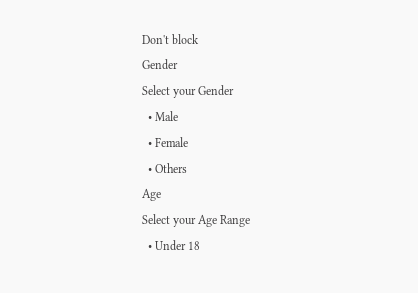Don't block
Gender
Select your Gender
  • Male
  • Female
  • Others
Age
Select your Age Range
  • Under 18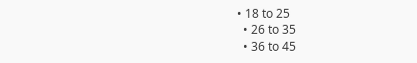• 18 to 25
  • 26 to 35
  • 36 to 45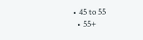• 45 to 55
  • 55+